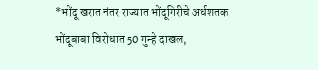*भोंदू खरात नंतर राज्यात भोंदूगिरीचे अर्धशतक भोंदूबाबा विरोधात 50 गुन्हे दाखल,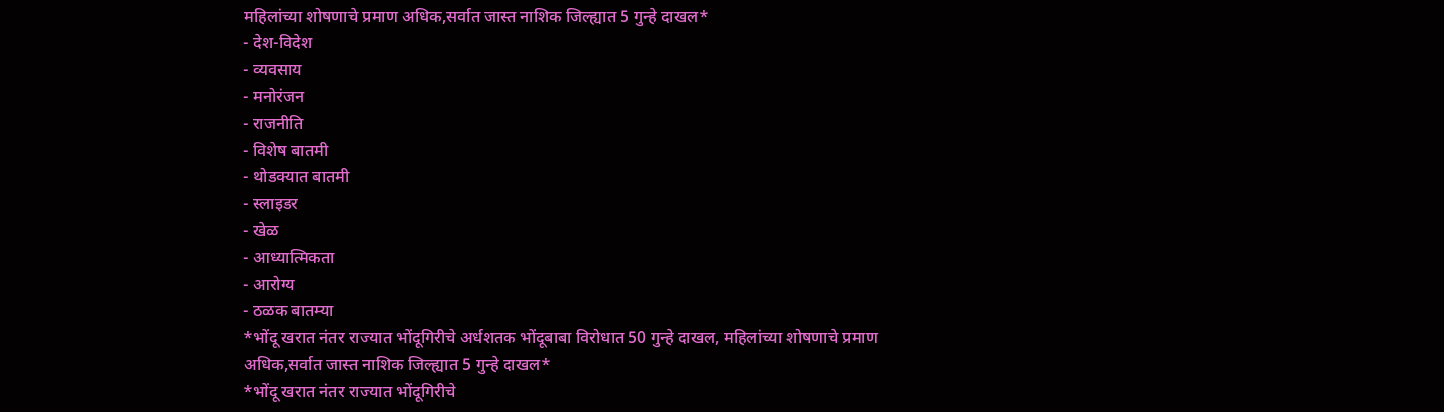महिलांच्या शोषणाचे प्रमाण अधिक,सर्वात जास्त नाशिक जिल्ह्यात 5 गुन्हे दाखल*
- देश-विदेश
- व्यवसाय
- मनोरंजन
- राजनीति
- विशेष बातमी
- थोडक्यात बातमी
- स्लाइडर
- खेळ
- आध्यात्मिकता
- आरोग्य
- ठळक बातम्या
*भोंदू खरात नंतर राज्यात भोंदूगिरीचे अर्धशतक भोंदूबाबा विरोधात 50 गुन्हे दाखल, महिलांच्या शोषणाचे प्रमाण अधिक,सर्वात जास्त नाशिक जिल्ह्यात 5 गुन्हे दाखल*
*भोंदू खरात नंतर राज्यात भोंदूगिरीचे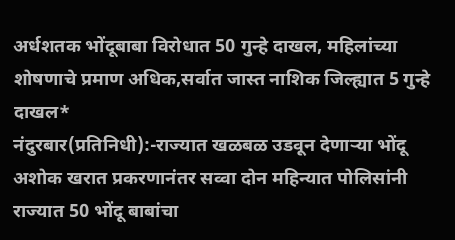अर्धशतक भोंदूबाबा विरोधात 50 गुन्हे दाखल, महिलांच्या शोषणाचे प्रमाण अधिक,सर्वात जास्त नाशिक जिल्ह्यात 5 गुन्हे दाखल*
नंदुरबार(प्रतिनिधी):-राज्यात खळबळ उडवून देणाऱ्या भोंदू अशोक खरात प्रकरणानंतर सव्वा दोन महिन्यात पोलिसांनी राज्यात 50 भोंदू बाबांचा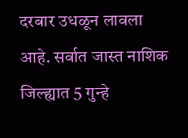दरबार उधळून लावला आहे. सर्वात जास्त नाशिक जिल्ह्यात 5 गुन्हे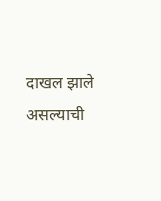दाखल झाले असल्याची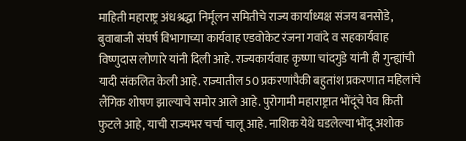माहिती महाराष्ट्र अंधश्रद्धा निर्मूलन समितीचे राज्य कार्याध्यक्ष संजय बनसोडे, बुवाबाजी संघर्ष विभागाच्या कार्यवाह एडवोकेट रंजना गवांदे व सहकार्यवाह विष्णुदास लोणारे यांनी दिली आहे. राज्यकार्यवाह कृष्णा चांदगुडे यांनी ही गुन्ह्यांची यादी संकलित केली आहे. राज्यातील 50 प्रकरणांपैकी बहुतांश प्रकरणात महिलांचे लैंगिक शोषण झाल्याचे समोर आले आहे. पुरोगामी महाराष्ट्रात भोंदूंचे पेव किती फुटले आहे, याची राज्यभर चर्चा चालू आहे. नाशिक येथे घडलेल्या भोंदू अशोक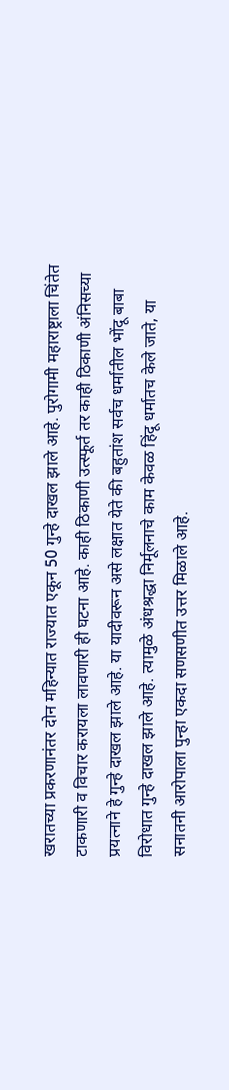खरातच्या प्रकरणानंतर दोन महिन्यात राज्यात एकून 50 गुन्हे दाखल झाले आहे. पुरोगामी महाराष्ट्राला चिंतेत टाकणारी व विचार करायला लावणारी ही घटना आहे. काही ठिकाणी उत्स्फूर्त तर काही ठिकाणी अंनिसच्या प्रयत्नाने हे गुन्हे दाखल झाले आहे. या यादीवरून असे लक्षात येते की बहुतांश सर्वच धर्मातील भोंदू बाबा विरोधात गुन्हे दाखल झाले आहे. त्यामुळे अंधश्रद्धा निर्मूलनाचे काम केवळ हिंदू धर्मातच केले जाते, या सनातनी आरोपाला पुन्हा एकदा सणसणीत उत्तर मिळाले आहे.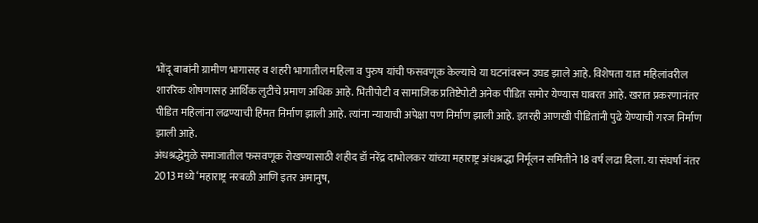भोंदू बाबांनी ग्रामीण भागासह व शहरी भागातील महिला व पुरुष यांची फसवणूक केल्याचे या घटनांवरून उघड झाले आहे. विशेषता यात महिलांवरील शाररिक शोषणासह आर्थिक लुटीचे प्रमाण अधिक आहे. भितीपोटी व सामाजिक प्रतिष्टेपोटी अनेक पीडित समोर येण्यास घाबरत आहे. खरात प्रकरणानंतर पीडित महिलांना लढण्याची हिंमत निर्माण झाली आहे. त्यांना न्यायाची अपेक्षा पण निर्माण झाली आहे. इतरही आणखी पीडितांनी पुढे येण्याची गरज निर्माण झाली आहे.
अंधश्रद्धेमुळे समाजातील फसवणूक रोखण्यासाठी शहीद डॉ नरेंद्र दाभोलकर यांच्या महाराष्ट्र अंधश्रद्धा निर्मूलन समितीने 18 वर्ष लढा दिला. या संघर्षा नंतर 2013 मध्ये ‘महाराष्ट्र नरबळी आणि इतर अमानुष,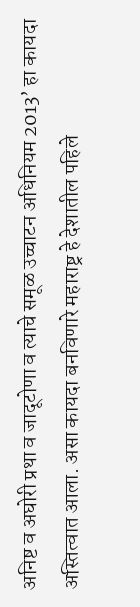अनिष्ट व अघोरी प्रथा व जादूटोणा व त्याचे समूळ उच्चाटन अधिनियम 2013’ हा कायदा अस्तित्वात आला. असा कायदा बनविणारे महाराष्ट्र हे देशातील पहिले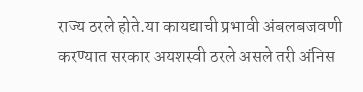राज्य ठरले होते.या कायद्याची प्रभावी अंबलबजवणी करण्यात सरकार अयशस्वी ठरले असले तरी अंनिस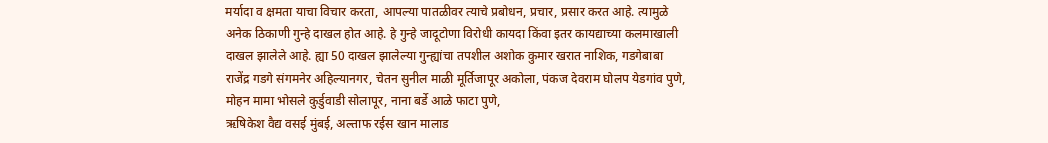मर्यादा व क्षमता याचा विचार करता, आपल्या पातळीवर त्याचे प्रबोधन, प्रचार, प्रसार करत आहे. त्यामुळे अनेक ठिकाणी गुन्हे दाखल होत आहे. हे गुन्हे जादूटोणा विरोधी कायदा किंवा इतर कायद्याच्या कलमाखाली दाखल झालेले आहे. ह्या 50 दाखल झालेल्या गुन्ह्यांचा तपशील अशोक कुमार खरात नाशिक, गडगेबाबा राजेंद्र गडगे संगमनेर अहिल्यानगर, चेतन सुनील माळी मूर्तिजापूर अकोला, पंकज देवराम घोलप येडगांव पुणे,
मोहन मामा भोसले कुर्डुवाडी सोलापूर, नाना बर्डे आळे फाटा पुणे,
ऋषिकेश वैद्य वसई मुंबई, अल्ताफ रईस खान मालाड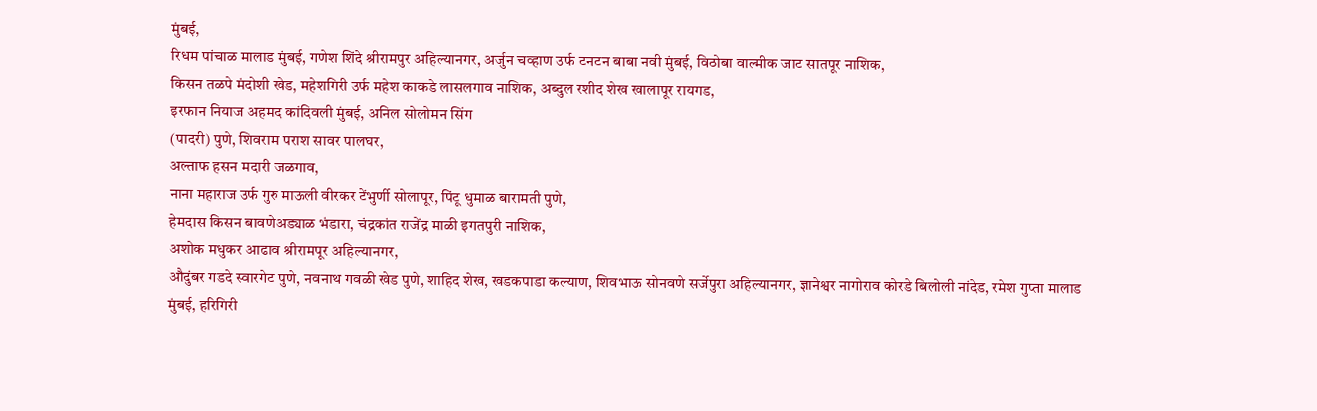मुंबई,
रिधम पांचाळ मालाड मुंबई, गणेश शिंदे श्रीरामपुर अहिल्यानगर, अर्जुन चव्हाण उर्फ टनटन बाबा नवी मुंबई, विठोबा वाल्मीक जाट सातपूर नाशिक,
किसन तळपे मंदोशी खेड, महेशगिरी उर्फ महेश काकडे लासलगाव नाशिक, अब्दुल रशीद शेख खालापूर रायगड,
इरफान नियाज अहमद कांदिवली मुंबई, अनिल सोलोमन सिंग
(पादरी) पुणे, शिवराम पराश सावर पालघर,
अल्ताफ हसन मदारी जळगाव,
नाना महाराज उर्फ गुरु माऊली वीरकर टेंभुर्णी सोलापूर, पिंटू धुमाळ बारामती पुणे,
हेमदास किसन बावणेअड्याळ भंडारा, चंद्रकांत राजेंद्र माळी इगतपुरी नाशिक,
अशोक मधुकर आढाव श्रीरामपूर अहिल्यानगर,
औदुंबर गडदे स्वारगेट पुणे, नवनाथ गवळी खेड पुणे, शाहिद शेख, खडकपाडा कल्याण, शिवभाऊ सोनवणे सर्जेपुरा अहिल्यानगर, ज्ञानेश्वर नागोराव कोरडे बिलोली नांदेड, रमेश गुप्ता मालाड मुंबई, हरिगिरी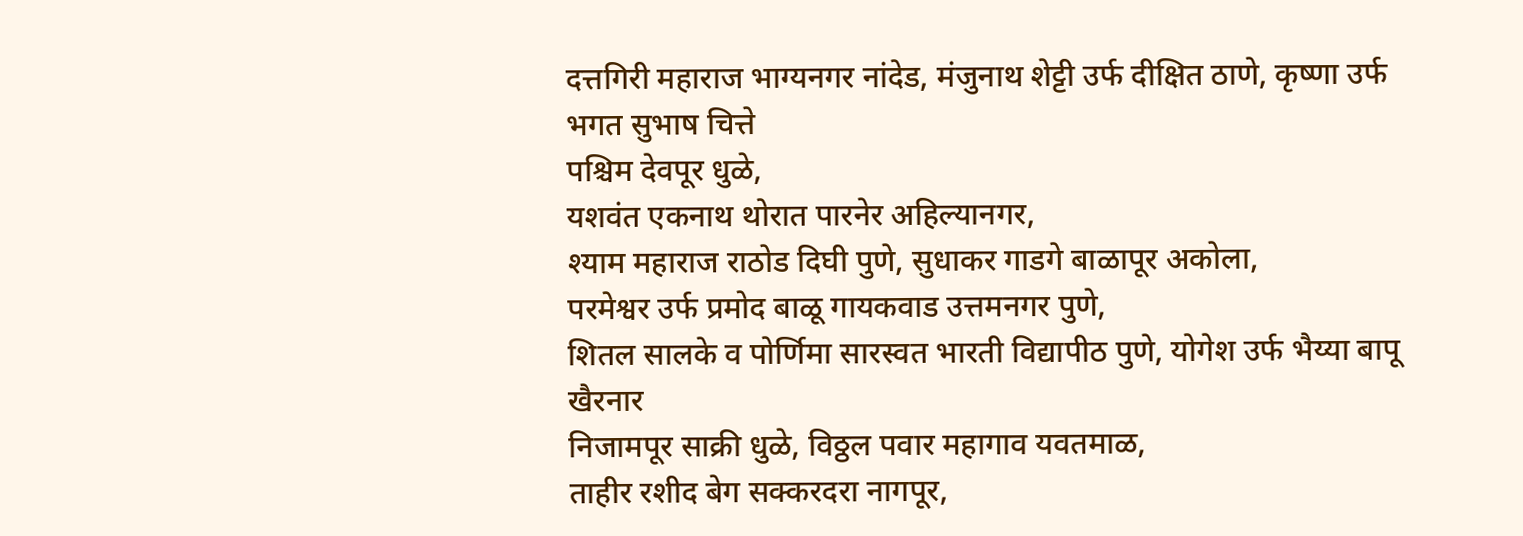दत्तगिरी महाराज भाग्यनगर नांदेड, मंजुनाथ शेट्टी उर्फ दीक्षित ठाणे, कृष्णा उर्फ भगत सुभाष चित्ते
पश्चिम देवपूर धुळे,
यशवंत एकनाथ थोरात पारनेर अहिल्यानगर,
श्याम महाराज राठोड दिघी पुणे, सुधाकर गाडगे बाळापूर अकोला,
परमेश्वर उर्फ प्रमोद बाळू गायकवाड उत्तमनगर पुणे,
शितल सालके व पोर्णिमा सारस्वत भारती विद्यापीठ पुणे, योगेश उर्फ भैय्या बापू खैरनार
निजामपूर साक्री धुळे, विठ्ठल पवार महागाव यवतमाळ,
ताहीर रशीद बेग सक्करदरा नागपूर,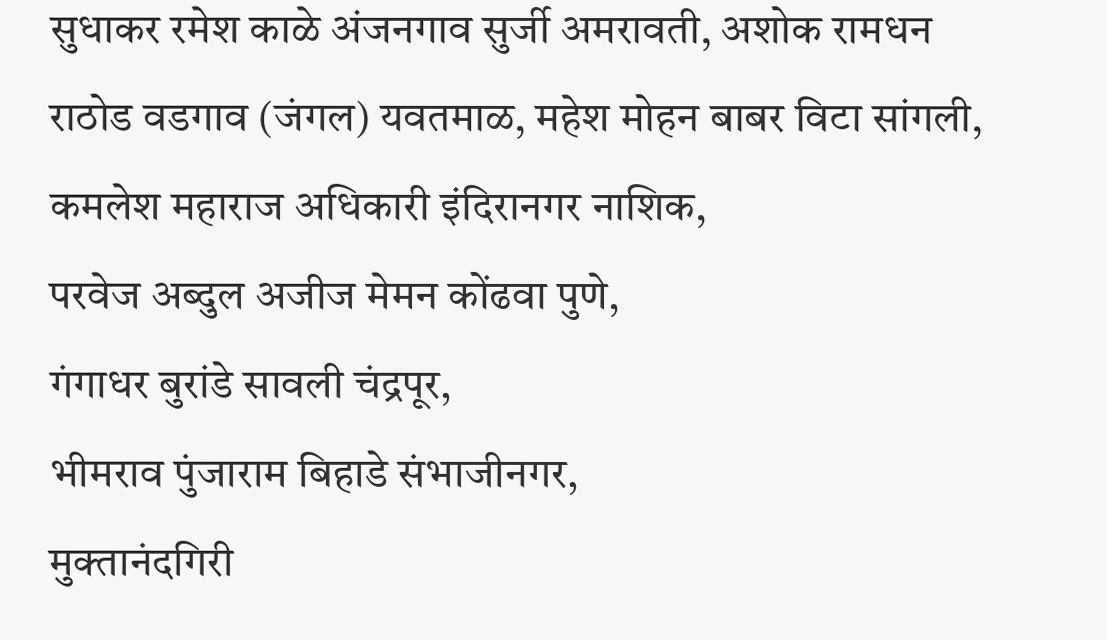सुधाकर रमेश काळे अंजनगाव सुर्जी अमरावती, अशोक रामधन राठोड वडगाव (जंगल) यवतमाळ, महेश मोहन बाबर विटा सांगली, कमलेश महाराज अधिकारी इंदिरानगर नाशिक,
परवेज अब्दुल अजीज मेमन कोंढवा पुणे,
गंगाधर बुरांडे सावली चंद्रपूर,
भीमराव पुंजाराम बिहाडे संभाजीनगर,
मुक्तानंदगिरी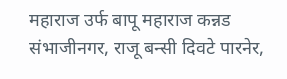महाराज उर्फ बापू महाराज कन्नड संभाजीनगर, राजू बन्सी दिवटे पारनेर,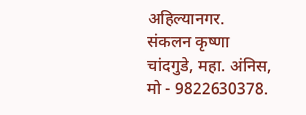अहिल्यानगर.
संकलन कृष्णा चांदगुडे, महा. अंनिस, मो - 9822630378.